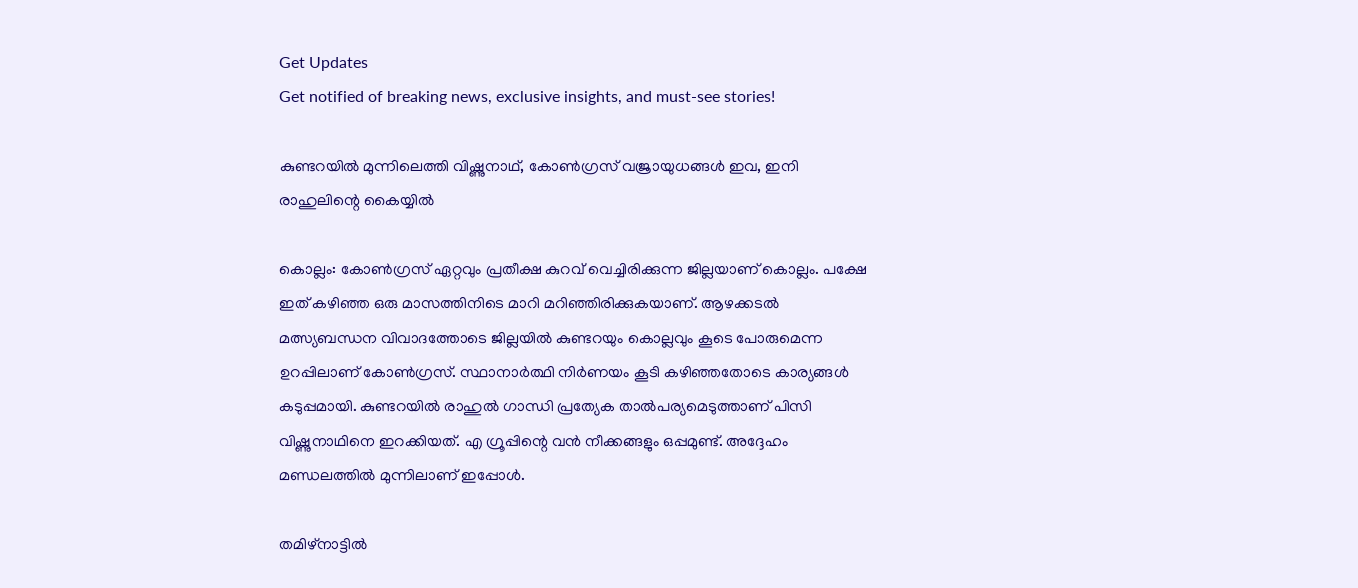Get Updates
Get notified of breaking news, exclusive insights, and must-see stories!

കുണ്ടറയില്‍ മുന്നിലെത്തി വിഷ്ണുനാഥ്, കോണ്‍ഗ്രസ് വജ്രായുധങ്ങള്‍ ഇവ, ഇനി രാഹുലിന്റെ കൈയ്യില്‍

കൊല്ലം: കോണ്‍ഗ്രസ് ഏറ്റവും പ്രതീക്ഷ കുറവ് വെച്ചിരിക്കുന്ന ജില്ലയാണ് കൊല്ലം. പക്ഷേ ഇത് കഴിഞ്ഞ ഒരു മാസത്തിനിടെ മാറി മറിഞ്ഞിരിക്കുകയാണ്. ആഴക്കടല്‍ മത്സ്യബന്ധന വിവാദത്തോടെ ജില്ലയില്‍ കുണ്ടറയും കൊല്ലവും കൂടെ പോരുമെന്ന ഉറപ്പിലാണ് കോണ്‍ഗ്രസ്. സ്ഥാനാര്‍ത്ഥി നിര്‍ണയം കൂടി കഴിഞ്ഞതോടെ കാര്യങ്ങള്‍ കടുപ്പമായി. കുണ്ടറയില്‍ രാഹുല്‍ ഗാന്ധി പ്രത്യേക താല്‍പര്യമെടുത്താണ് പിസി വിഷ്ണുനാഥിനെ ഇറക്കിയത്. എ ഗ്രൂപ്പിന്റെ വന്‍ നീക്കങ്ങളും ഒപ്പമുണ്ട്. അദ്ദേഹം മണ്ഡലത്തില്‍ മുന്നിലാണ് ഇപ്പോള്‍.

തമിഴ്‌നാട്ടില്‍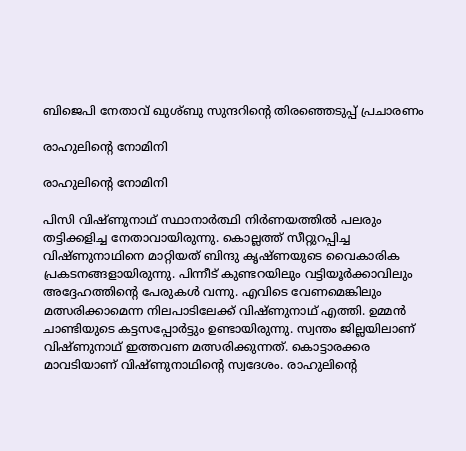ബിജെപി നേതാവ് ഖുശ്ബു സുന്ദറിന്റെ തിരഞ്ഞെടുപ്പ് പ്രചാരണം

രാഹുലിന്റെ നോമിനി

രാഹുലിന്റെ നോമിനി

പിസി വിഷ്ണുനാഥ് സ്ഥാനാര്‍ത്ഥി നിര്‍ണയത്തില്‍ പലരും തട്ടിക്കളിച്ച നേതാവായിരുന്നു. കൊല്ലത്ത് സീറ്റുറപ്പിച്ച വിഷ്ണുനാഥിനെ മാറ്റിയത് ബിന്ദു കൃഷ്ണയുടെ വൈകാരിക പ്രകടനങ്ങളായിരുന്നു. പിന്നീട് കുണ്ടറയിലും വട്ടിയൂര്‍ക്കാവിലും അദ്ദേഹത്തിന്റെ പേരുകള്‍ വന്നു. എവിടെ വേണമെങ്കിലും മത്സരിക്കാമെന്ന നിലപാടിലേക്ക് വിഷ്ണുനാഥ് എത്തി. ഉമ്മന്‍ ചാണ്ടിയുടെ കട്ടസപ്പോര്‍ട്ടും ഉണ്ടായിരുന്നു. സ്വന്തം ജില്ലയിലാണ് വിഷ്ണുനാഥ് ഇത്തവണ മത്സരിക്കുന്നത്. കൊട്ടാരക്കര മാവടിയാണ് വിഷ്ണുനാഥിന്റെ സ്വദേശം. രാഹുലിന്റെ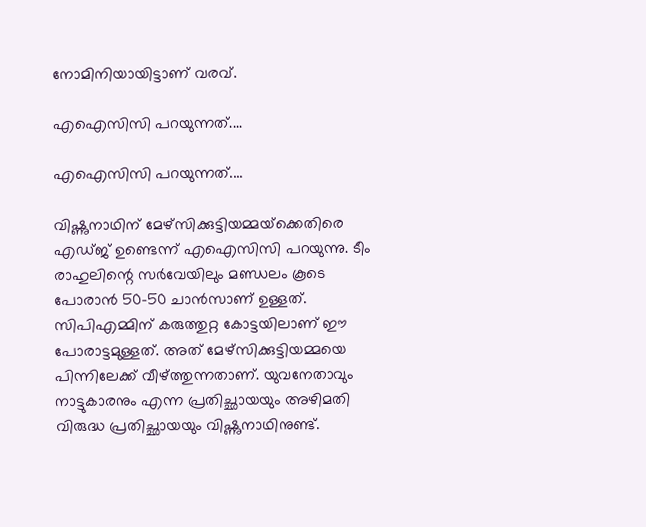നോമിനിയായിട്ടാണ് വരവ്.

എഐസിസി പറയുന്നത്....

എഐസിസി പറയുന്നത്....

വിഷ്ണുനാഥിന് മേഴ്‌സിക്കുട്ടിയമ്മയ്‌ക്കെതിരെ എഡ്ജ് ഉണ്ടെന്ന് എഐസിസി പറയുന്നു. ടീം രാഹുലിന്റെ സര്‍വേയിലും മണ്ഡലം കൂടെ പോരാന്‍ 50-50 ചാന്‍സാണ് ഉള്ളത്. സിപിഎമ്മിന് കരുത്തുറ്റ കോട്ടയിലാണ് ഈ പോരാട്ടമുള്ളത്. അത് മേഴ്‌സിക്കുട്ടിയമ്മയെ പിന്നിലേക്ക് വീഴ്ത്തുന്നതാണ്. യുവനേതാവും നാട്ടുകാരനും എന്ന പ്രതിച്ഛായയും അഴിമതി വിരുദ്ധ പ്രതിച്ഛായയും വിഷ്ണുനാഥിനുണ്ട്.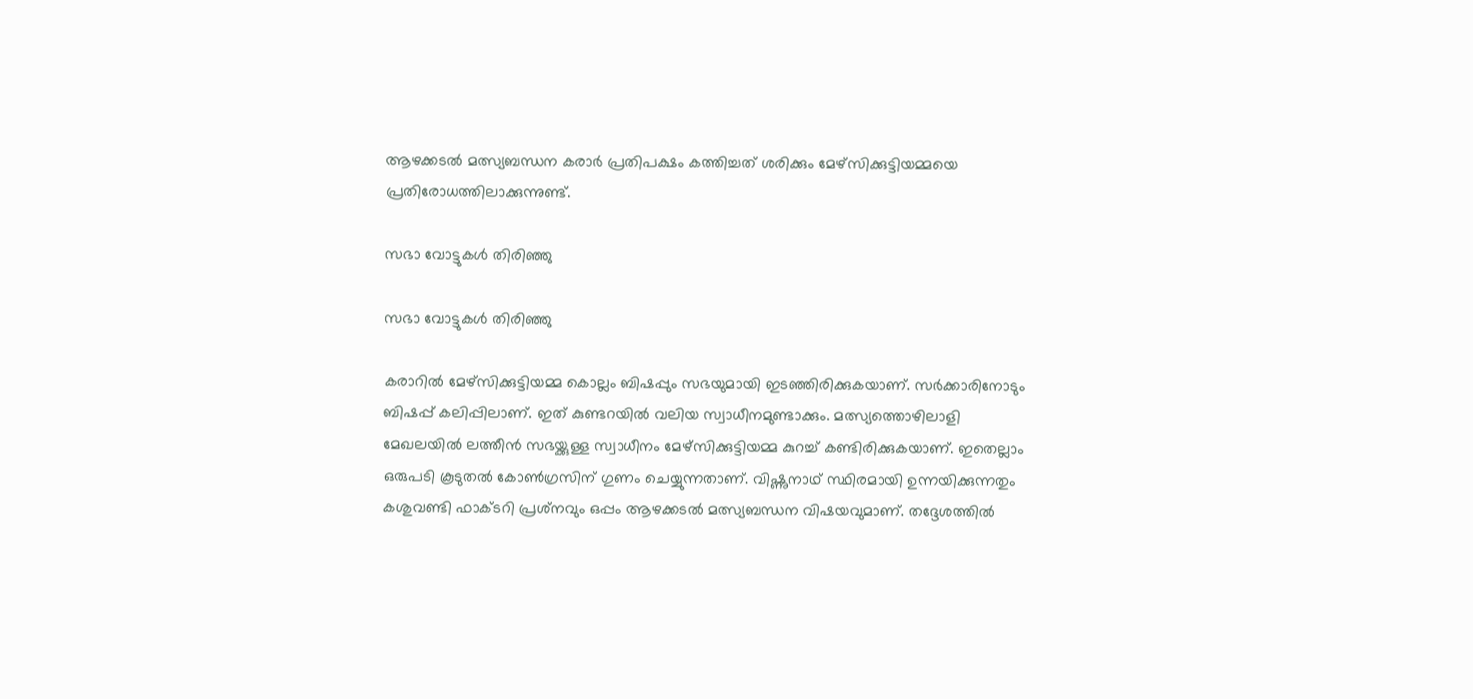ആഴക്കടല്‍ മത്സ്യബന്ധന കരാര്‍ പ്രതിപക്ഷം കത്തിച്ചത് ശരിക്കും മേഴ്‌സിക്കുട്ടിയമ്മയെ പ്രതിരോധത്തിലാക്കുന്നുണ്ട്.

സഭാ വോട്ടുകള്‍ തിരിഞ്ഞു

സഭാ വോട്ടുകള്‍ തിരിഞ്ഞു

കരാറില്‍ മേഴ്‌സിക്കുട്ടിയമ്മ കൊല്ലം ബിഷപ്പും സഭയുമായി ഇടഞ്ഞിരിക്കുകയാണ്. സര്‍ക്കാരിനോടും ബിഷപ്പ് കലിപ്പിലാണ്. ഇത് കുണ്ടറയില്‍ വലിയ സ്വാധീനമുണ്ടാക്കും. മത്സ്യത്തൊഴിലാളി മേഖലയില്‍ ലത്തീന്‍ സഭയ്ക്കുള്ള സ്വാധീനം മേഴ്‌സിക്കുട്ടിയമ്മ കുറച്ച് കണ്ടിരിക്കുകയാണ്. ഇതെല്ലാം ഒരുപടി കൂടുതല്‍ കോണ്‍ഗ്രസിന് ഗുണം ചെയ്യുന്നതാണ്. വിഷ്ണുനാഥ് സ്ഥിരമായി ഉന്നയിക്കുന്നതും കശുവണ്ടി ഫാക്ടറി പ്രശ്‌നവും ഒപ്പം ആഴക്കടല്‍ മത്സ്യബന്ധന വിഷയവുമാണ്. തദ്ദേശത്തില്‍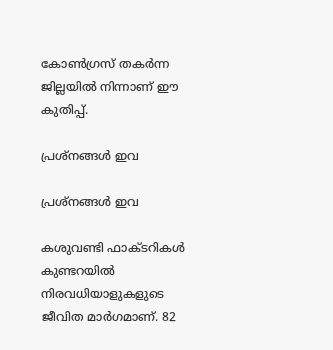കോണ്‍ഗ്രസ് തകര്‍ന്ന ജില്ലയില്‍ നിന്നാണ് ഈ കുതിപ്പ്.

പ്രശ്‌നങ്ങള്‍ ഇവ

പ്രശ്‌നങ്ങള്‍ ഇവ

കശുവണ്ടി ഫാക്ടറികള്‍ കുണ്ടറയില്‍ നിരവധിയാളുകളുടെ ജീവിത മാര്‍ഗമാണ്. 82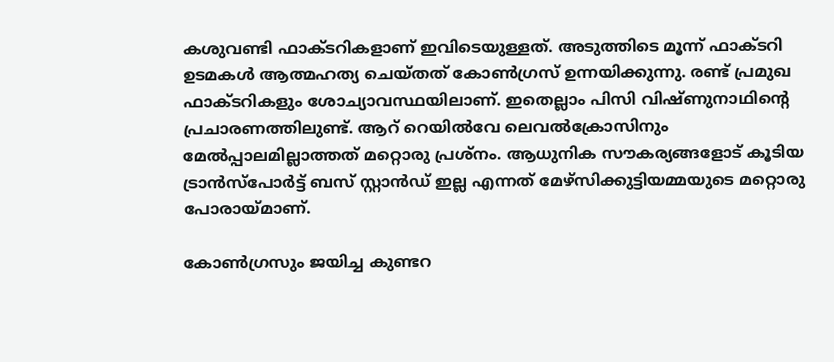കശുവണ്ടി ഫാക്ടറികളാണ് ഇവിടെയുള്ളത്. അടുത്തിടെ മൂന്ന് ഫാക്ടറി ഉടമകള്‍ ആത്മഹത്യ ചെയ്തത് കോണ്‍ഗ്രസ് ഉന്നയിക്കുന്നു. രണ്ട് പ്രമുഖ ഫാക്ടറികളും ശോച്യാവസ്ഥയിലാണ്. ഇതെല്ലാം പിസി വിഷ്ണുനാഥിന്റെ പ്രചാരണത്തിലുണ്ട്. ആറ് റെയില്‍വേ ലെവല്‍ക്രോസിനും മേല്‍പ്പാലമില്ലാത്തത് മറ്റൊരു പ്രശ്‌നം. ആധുനിക സൗകര്യങ്ങളോട് കൂടിയ ട്രാന്‍സ്‌പോര്‍ട്ട് ബസ് സ്റ്റാന്‍ഡ് ഇല്ല എന്നത് മേഴ്‌സിക്കുട്ടിയമ്മയുടെ മറ്റൊരു പോരായ്മാണ്.

കോണ്‍ഗ്രസും ജയിച്ച കുണ്ടറ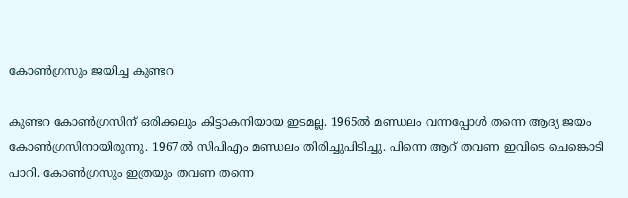കോണ്‍ഗ്രസും ജയിച്ച കുണ്ടറ

കുണ്ടറ കോണ്‍ഗ്രസിന് ഒരിക്കലും കിട്ടാകനിയായ ഇടമല്ല. 1965ല്‍ മണ്ഡലം വന്നപ്പോള്‍ തന്നെ ആദ്യ ജയം കോണ്‍ഗ്രസിനായിരുന്നു. 1967ല്‍ സിപിഎം മണ്ഡലം തിരിച്ചുപിടിച്ചു. പിന്നെ ആറ് തവണ ഇവിടെ ചെങ്കൊടി പാറി. കോണ്‍ഗ്രസും ഇത്രയും തവണ തന്നെ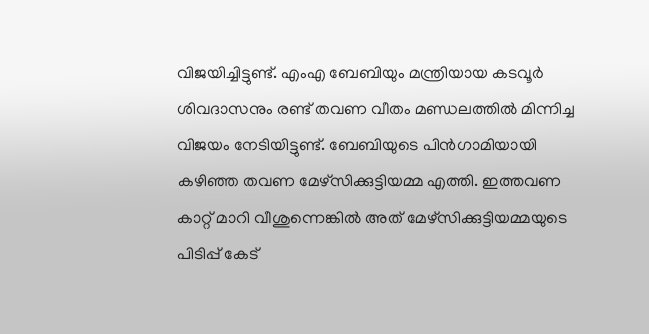വിജയിച്ചിട്ടുണ്ട്. എംഎ ബേബിയും മന്ത്രിയായ കടവൂര്‍ ശിവദാസനും രണ്ട് തവണ വീതം മണ്ഡലത്തില്‍ മിന്നിച്ച വിജയം നേടിയിട്ടുണ്ട്. ബേബിയുടെ പിന്‍ഗാമിയായി കഴിഞ്ഞ തവണ മേഴ്‌സിക്കുട്ടിയമ്മ എത്തി. ഇത്തവണ കാറ്റ് മാറി വീശുന്നെങ്കില്‍ അത് മേഴ്‌സിക്കുട്ടിയമ്മയുടെ പിടിപ്പ് കേട്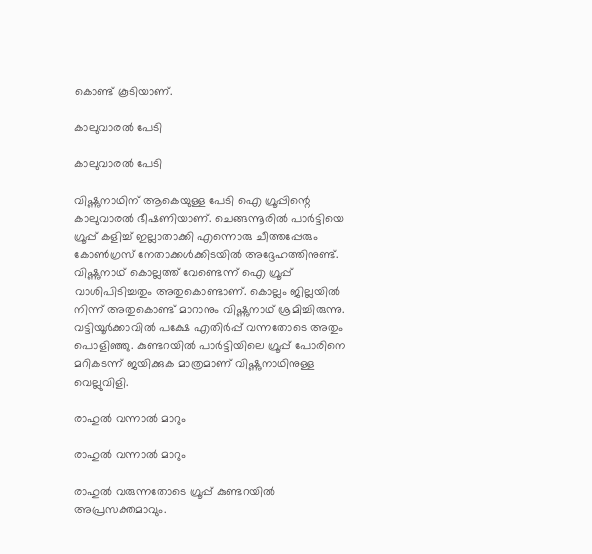കൊണ്ട് കൂടിയാണ്.

കാലുവാരല്‍ പേടി

കാലുവാരല്‍ പേടി

വിഷ്ണുനാഥിന് ആകെയുള്ള പേടി ഐ ഗ്രൂപ്പിന്റെ കാലുവാരല്‍ ഭീഷണിയാണ്. ചെങ്ങന്നൂരില്‍ പാര്‍ട്ടിയെ ഗ്രൂപ്പ് കളിച്ച് ഇല്ലാതാക്കി എന്നൊരു ചീത്തപ്പേരും കോണ്‍ഗ്രസ് നേതാക്കള്‍ക്കിടയില്‍ അദ്ദേഹത്തിനുണ്ട്. വിഷ്ണുനാഥ് കൊല്ലത്ത് വേണ്ടെന്ന് ഐ ഗ്രൂപ്പ് വാശിപിടിച്ചതും അതുകൊണ്ടാണ്. കൊല്ലം ജില്ലയില്‍ നിന്ന് അതുകൊണ്ട് മാറാനും വിഷ്ണുനാഥ് ശ്രമിച്ചിരുന്നു. വട്ടിയൂര്‍ക്കാവില്‍ പക്ഷേ എതിര്‍പ്പ് വന്നതോടെ അതും പൊളിഞ്ഞു. കുണ്ടറയില്‍ പാര്‍ട്ടിയിലെ ഗ്രൂപ്പ് പോരിനെ മറികടന്ന് ജയിക്കുക മാത്രമാണ് വിഷ്ണുനാഥിനുള്ള വെല്ലുവിളി.

രാഹുല്‍ വന്നാല്‍ മാറും

രാഹുല്‍ വന്നാല്‍ മാറും

രാഹുല്‍ വരുന്നതോടെ ഗ്രൂപ്പ് കുണ്ടറയില്‍ അപ്രസക്തമാവും.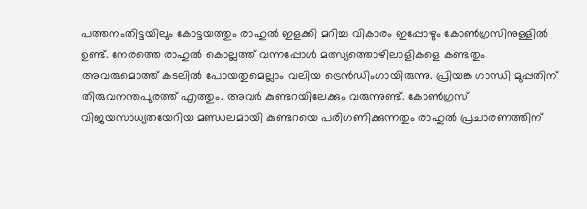പത്തനംതിട്ടയിലും കോട്ടയത്തും രാഹുല്‍ ഇളക്കി മറിച്ച വികാരം ഇപ്പോഴും കോണ്‍ഗ്രസിനുള്ളില്‍ ഉണ്ട്. നേരത്തെ രാഹുല്‍ കൊല്ലത്ത് വന്നപ്പോള്‍ മത്സ്യത്തൊഴിലാളികളെ കണ്ടതും അവരുമൊത്ത് കടലില്‍ പോയതുമെല്ലാം വലിയ ട്രെന്‍ഡിംഗായിരുന്നു. പ്രിയങ്ക ഗാന്ധി മുപ്പതിന് തിരുവനന്തപുരത്ത് എത്തും. അവര്‍ കുണ്ടറയിലേക്കും വരുന്നുണ്ട്. കോണ്‍ഗ്രസ് വിജയസാധ്യതയേറിയ മണ്ഡലമായി കുണ്ടറയെ പരിഗണിക്കുന്നതും രാഹുല്‍ പ്രചാരണത്തിന്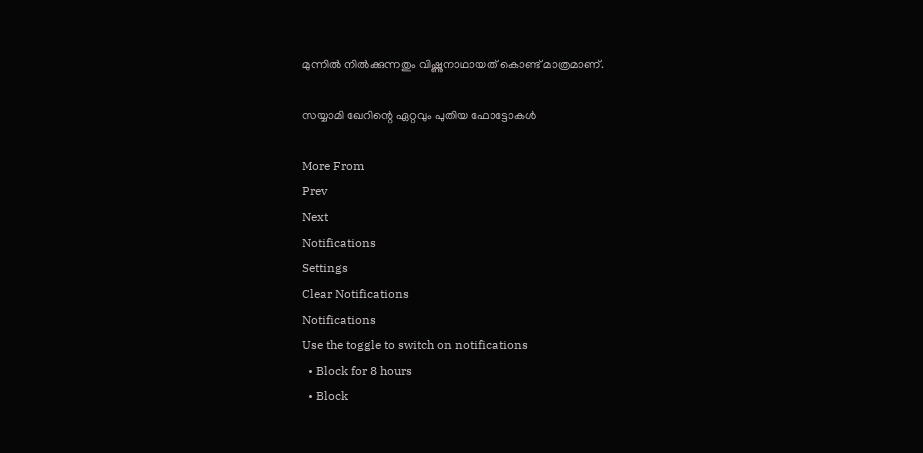മുന്നില്‍ നില്‍ക്കുന്നതും വിഷ്ണുനാഥായത് കൊണ്ട് മാത്രമാണ്.

സയ്യാമി ഖേറിന്റെ ഏറ്റവും പുതിയ ഫോട്ടോകള്‍

More From
Prev
Next
Notifications
Settings
Clear Notifications
Notifications
Use the toggle to switch on notifications
  • Block for 8 hours
  • Block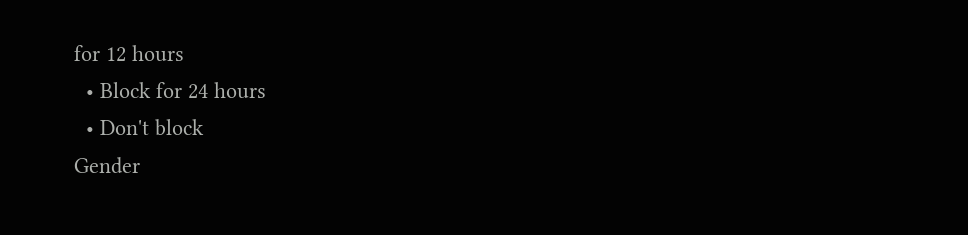for 12 hours
  • Block for 24 hours
  • Don't block
Gender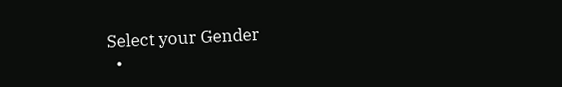Select your Gender
  •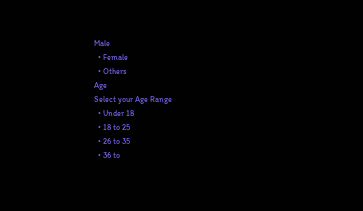Male
  • Female
  • Others
Age
Select your Age Range
  • Under 18
  • 18 to 25
  • 26 to 35
  • 36 to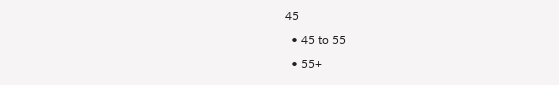45
  • 45 to 55
  • 55+